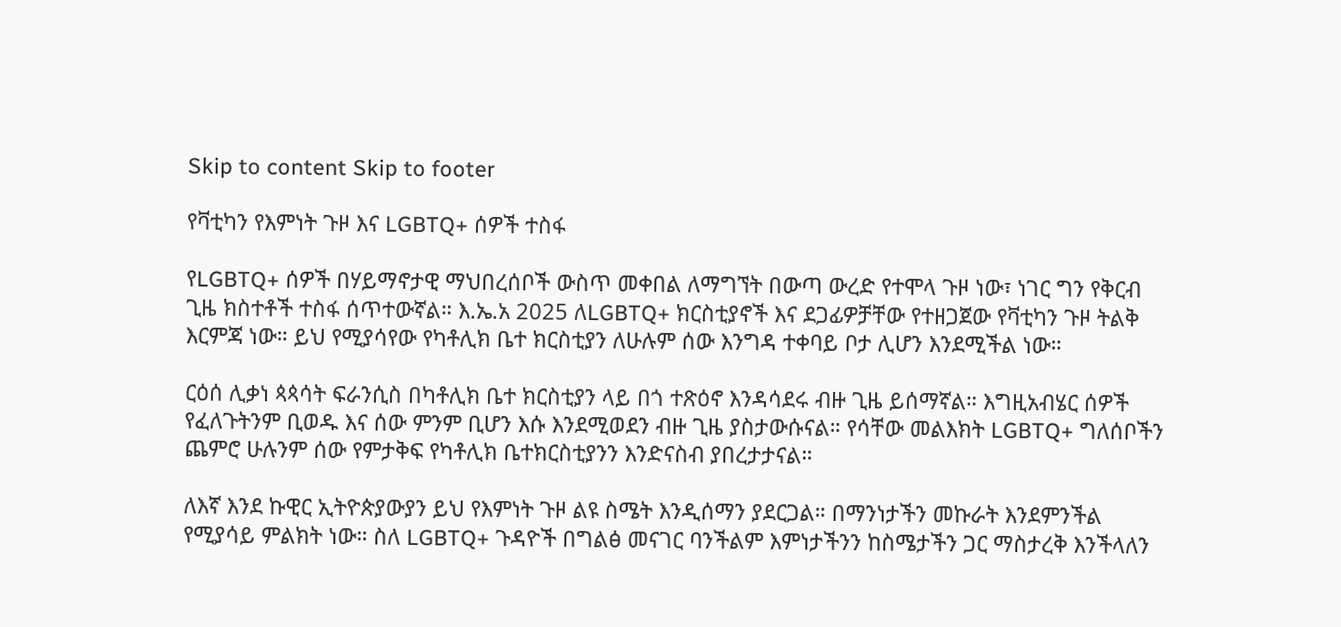Skip to content Skip to footer

የቫቲካን የእምነት ጉዞ እና LGBTQ+ ሰዎች ተስፋ

የLGBTQ+ ሰዎች በሃይማኖታዊ ማህበረሰቦች ውስጥ መቀበል ለማግኘት በውጣ ውረድ የተሞላ ጉዞ ነው፣ ነገር ግን የቅርብ ጊዜ ክስተቶች ተስፋ ሰጥተውኛል። እ.ኤ.አ 2025 ለLGBTQ+ ክርስቲያኖች እና ደጋፊዎቻቸው የተዘጋጀው የቫቲካን ጉዞ ትልቅ እርምጃ ነው። ይህ የሚያሳየው የካቶሊክ ቤተ ክርስቲያን ለሁሉም ሰው እንግዳ ተቀባይ ቦታ ሊሆን እንደሚችል ነው።

ርዕሰ ሊቃነ ጳጳሳት ፍራንሲስ በካቶሊክ ቤተ ክርስቲያን ላይ በጎ ተጽዕኖ እንዳሳደሩ ብዙ ጊዜ ይሰማኛል። እግዚአብሄር ሰዎች የፈለጉትንም ቢወዱ እና ሰው ምንም ቢሆን እሱ እንደሚወደን ብዙ ጊዜ ያስታውሱናል። የሳቸው መልእክት LGBTQ+ ግለሰቦችን ጨምሮ ሁሉንም ሰው የምታቅፍ የካቶሊክ ቤተክርስቲያንን እንድናስብ ያበረታታናል።

ለእኛ እንደ ኩዊር ኢትዮጵያውያን ይህ የእምነት ጉዞ ልዩ ስሜት እንዲሰማን ያደርጋል። በማንነታችን መኩራት እንደምንችል የሚያሳይ ምልክት ነው። ስለ LGBTQ+ ጉዳዮች በግልፅ መናገር ባንችልም እምነታችንን ከስሜታችን ጋር ማስታረቅ እንችላለን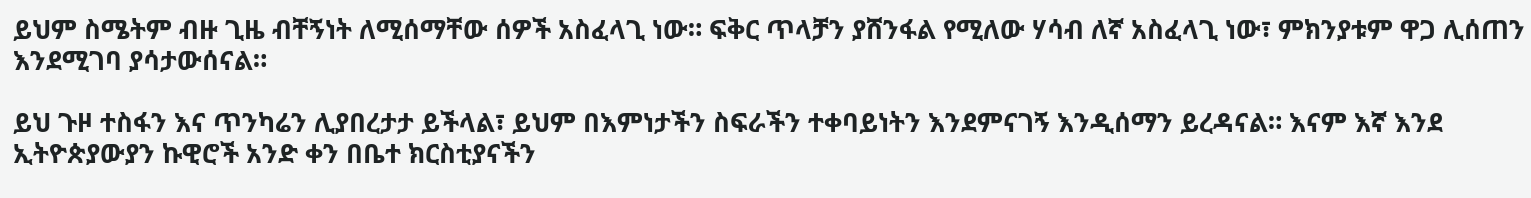ይህም ስሜትም ብዙ ጊዜ ብቸኝነት ለሚሰማቸው ሰዎች አስፈላጊ ነው። ፍቅር ጥላቻን ያሸንፋል የሚለው ሃሳብ ለኛ አስፈላጊ ነው፣ ምክንያቱም ዋጋ ሊሰጠን እንደሚገባ ያሳታውሰናል።

ይህ ጉዞ ተስፋን እና ጥንካሬን ሊያበረታታ ይችላል፣ ይህም በእምነታችን ስፍራችን ተቀባይነትን እንደምናገኝ እንዲሰማን ይረዳናል። እናም እኛ እንደ ኢትዮጵያውያን ኩዊሮች አንድ ቀን በቤተ ክርስቲያናችን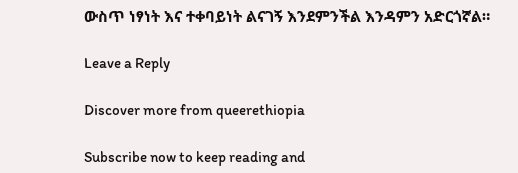ውስጥ ነፃነት እና ተቀባይነት ልናገኝ እንደምንችል እንዳምን አድርጎኛል።

Leave a Reply

Discover more from queerethiopia

Subscribe now to keep reading and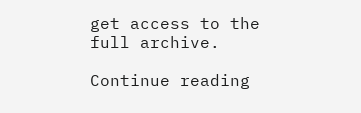get access to the full archive.

Continue reading